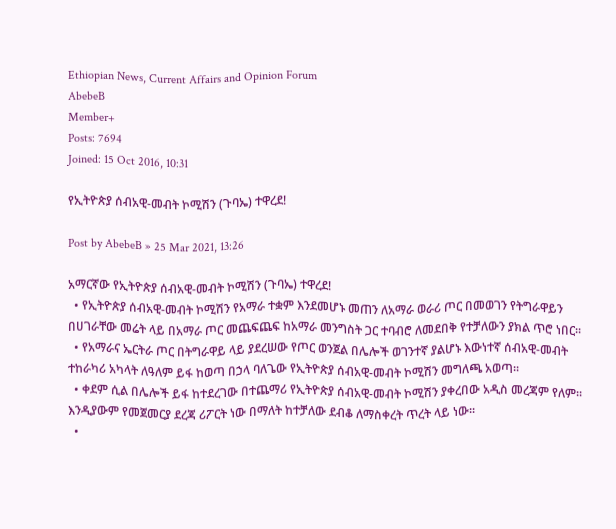Ethiopian News, Current Affairs and Opinion Forum
AbebeB
Member+
Posts: 7694
Joined: 15 Oct 2016, 10:31

የኢትዮጵያ ሰብአዊ-መብት ኮሚሽን (ጉባኤ) ተዋረደ!

Post by AbebeB » 25 Mar 2021, 13:26

አማርኛው የኢትዮጵያ ሰብአዊ-መብት ኮሚሽን (ጉባኤ) ተዋረደ!
  • የኢትዮጵያ ሰብአዊ-መብት ኮሚሽን የአማራ ተቋም እንደመሆኑ መጠን ለአማራ ወራሪ ጦር በመወገን የትግራዋይን በሀገራቸው መሬት ላይ በአማራ ጦር መጨፍጨፍ ከአማራ መንግስት ጋር ተባብሮ ለመደበቅ የተቻለውን ያክል ጥሮ ነበር፡፡
  • የአማራና ኤርትራ ጦር በትግራዋይ ላይ ያደረሠው የጦር ወንጀል በሌሎች ወገንተኛ ያልሆኑ እውነተኛ ሰብአዊ-መብት ተከራካሪ አካላት ለዓለም ይፋ ከወጣ በኃላ ባለጌው የኢትዮጵያ ሰብአዊ-መብት ኮሚሽን መግለጫ አወጣ፡፡
  • ቀደም ሲል በሌሎች ይፋ ከተደረገው በተጨማሪ የኢትዮጵያ ሰብአዊ-መብት ኮሚሽን ያቀረበው አዲስ መረጃም የለም፡፡ እንዲያውም የመጀመርያ ደረጃ ሪፖርት ነው በማለት ከተቻለው ደብቆ ለማስቀረት ጥረት ላይ ነው፡፡
  •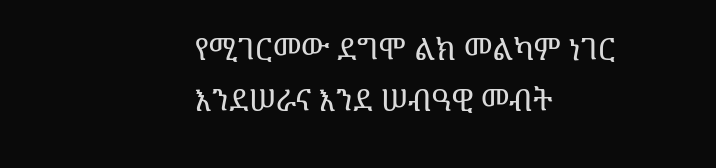የሚገርመው ደግሞ ልክ መልካም ነገር እንደሠራና እንደ ሠብዓዊ መብት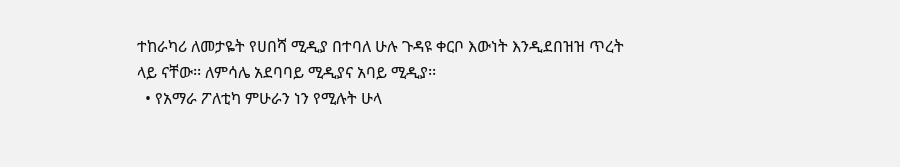ተከራካሪ ለመታዬት የሀበሻ ሚዲያ በተባለ ሁሉ ጉዳዩ ቀርቦ እውነት እንዲደበዝዝ ጥረት ላይ ናቸው፡፡ ለምሳሌ አደባባይ ሚዲያና አባይ ሚዲያ፡፡
  • የአማራ ፖለቲካ ምሁራን ነን የሚሉት ሁላ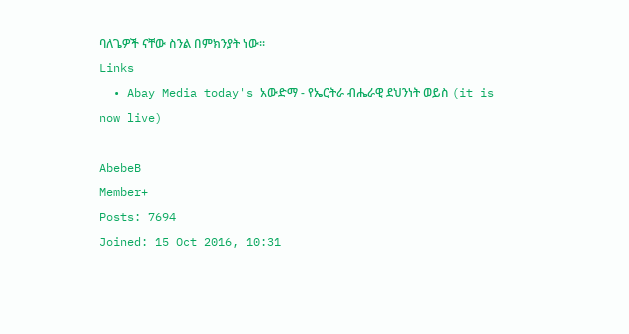ባለጌዎች ናቸው ስንል በምክንያት ነው፡፡
Links
  • Abay Media today's አውድማ - የኤርትራ ብሔራዊ ደህንነት ወይስ (it is now live)

AbebeB
Member+
Posts: 7694
Joined: 15 Oct 2016, 10:31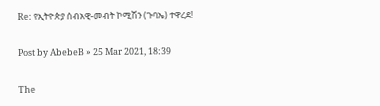Re: የኢትዮጵያ ሰብአዊ-መብት ኮሚሽን (ጉባኤ) ተዋረደ!

Post by AbebeB » 25 Mar 2021, 18:39

The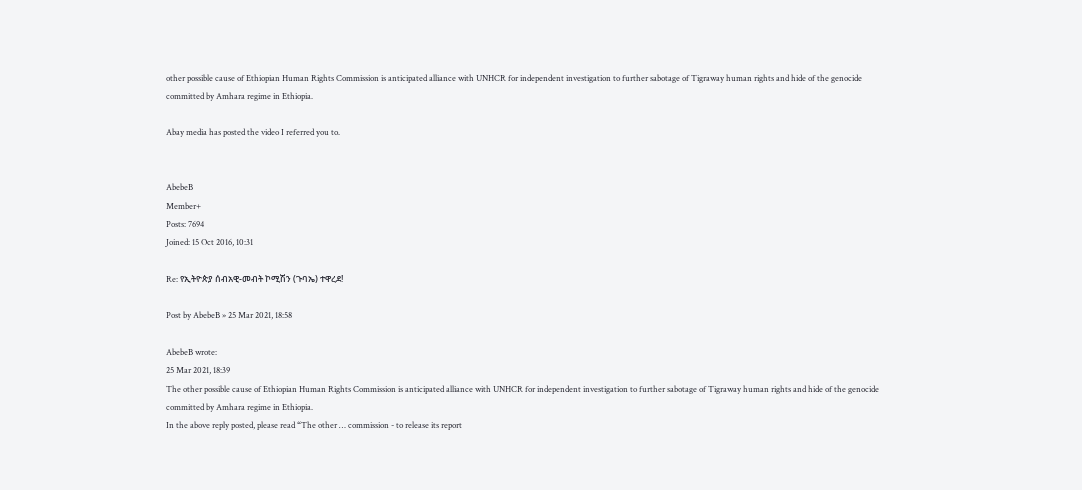other possible cause of Ethiopian Human Rights Commission is anticipated alliance with UNHCR for independent investigation to further sabotage of Tigraway human rights and hide of the genocide committed by Amhara regime in Ethiopia.

Abay media has posted the video I referred you to.


AbebeB
Member+
Posts: 7694
Joined: 15 Oct 2016, 10:31

Re: የኢትዮጵያ ሰብአዊ-መብት ኮሚሽን (ጉባኤ) ተዋረደ!

Post by AbebeB » 25 Mar 2021, 18:58

AbebeB wrote:
25 Mar 2021, 18:39
The other possible cause of Ethiopian Human Rights Commission is anticipated alliance with UNHCR for independent investigation to further sabotage of Tigraway human rights and hide of the genocide committed by Amhara regime in Ethiopia.
In the above reply posted, please read “The other … commission - to release its report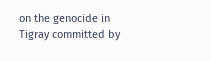on the genocide in Tigray committed by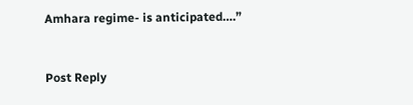Amhara regime- is anticipated….”


Post Reply